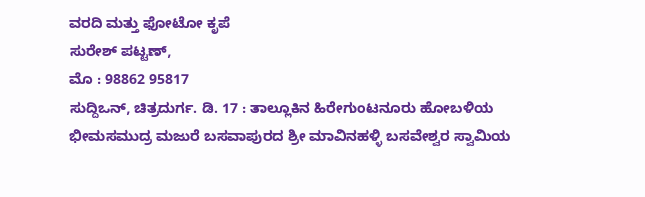ವರದಿ ಮತ್ತು ಫೋಟೋ ಕೃಪೆ
ಸುರೇಶ್ ಪಟ್ಟಣ್,
ಮೊ : 98862 95817
ಸುದ್ದಿಒನ್, ಚಿತ್ರದುರ್ಗ. ಡಿ. 17 : ತಾಲ್ಲೂಕಿನ ಹಿರೇಗುಂಟನೂರು ಹೋಬಳಿಯ ಭೀಮಸಮುದ್ರ ಮಜುರೆ ಬಸವಾಪುರದ ಶ್ರೀ ಮಾವಿನಹಳ್ಳಿ ಬಸವೇಶ್ವರ ಸ್ವಾಮಿಯ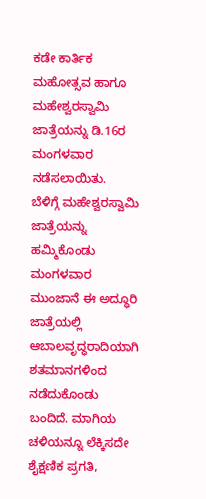ಕಡೇ ಕಾರ್ತಿಕ ಮಹೋತ್ಸವ ಹಾಗೂ ಮಹೇಶ್ವರಸ್ವಾಮಿ ಜಾತ್ರೆಯನ್ನು ಡಿ.16ರ ಮಂಗಳವಾರ ನಡೆಸಲಾಯಿತು.
ಬೆಳಿಗ್ಗೆ ಮಹೇಶ್ವರಸ್ವಾಮಿ ಜಾತ್ರೆಯನ್ನು ಹಮ್ಮಿಕೊಂಡು ಮಂಗಳವಾರ ಮುಂಜಾನೆ ಈ ಅದ್ಧೂರಿ ಜಾತ್ರೆಯಲ್ಲಿ ಆಬಾಲವೃದ್ಧರಾದಿಯಾಗಿ ಶತಮಾನಗಳಿಂದ ನಡೆದುಕೊಂಡು ಬಂದಿದೆ. ಮಾಗಿಯ ಚಳಿಯನ್ನೂ ಲೆಕ್ಕಿಸದೇ ಶೈಕ್ಷಣಿಕ ಪ್ರಗತಿ,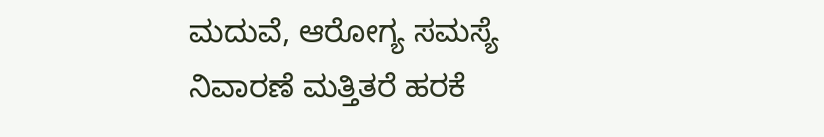ಮದುವೆ, ಆರೋಗ್ಯ ಸಮಸ್ಯೆ ನಿವಾರಣೆ ಮತ್ತಿತರೆ ಹರಕೆ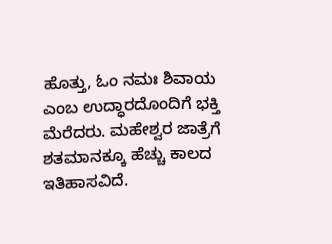ಹೊತ್ತು, ಓಂ ನಮಃ ಶಿವಾಯ ಎಂಬ ಉದ್ಧಾರದೊಂದಿಗೆ ಭಕ್ತಿ ಮೆರೆದರು. ಮಹೇಶ್ವರ ಜಾತ್ರೆಗೆ ಶತಮಾನಕ್ಕೂ ಹೆಚ್ಚು ಕಾಲದ ಇತಿಹಾಸವಿದೆ.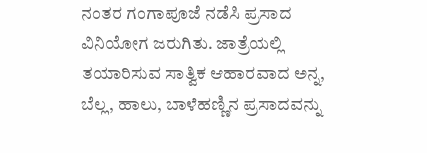ನಂತರ ಗಂಗಾಪೂಜೆ ನಡೆಸಿ ಪ್ರಸಾದ ವಿನಿಯೋಗ ಜರುಗಿತು. ಜಾತ್ರೆಯಲ್ಲಿ ತಯಾರಿಸುವ ಸಾತ್ವಿಕ ಆಹಾರವಾದ ಅನ್ನ, ಬೆಲ್ಲ, ಹಾಲು, ಬಾಳೆಹಣ್ಣಿನ ಪ್ರಸಾದವನ್ನು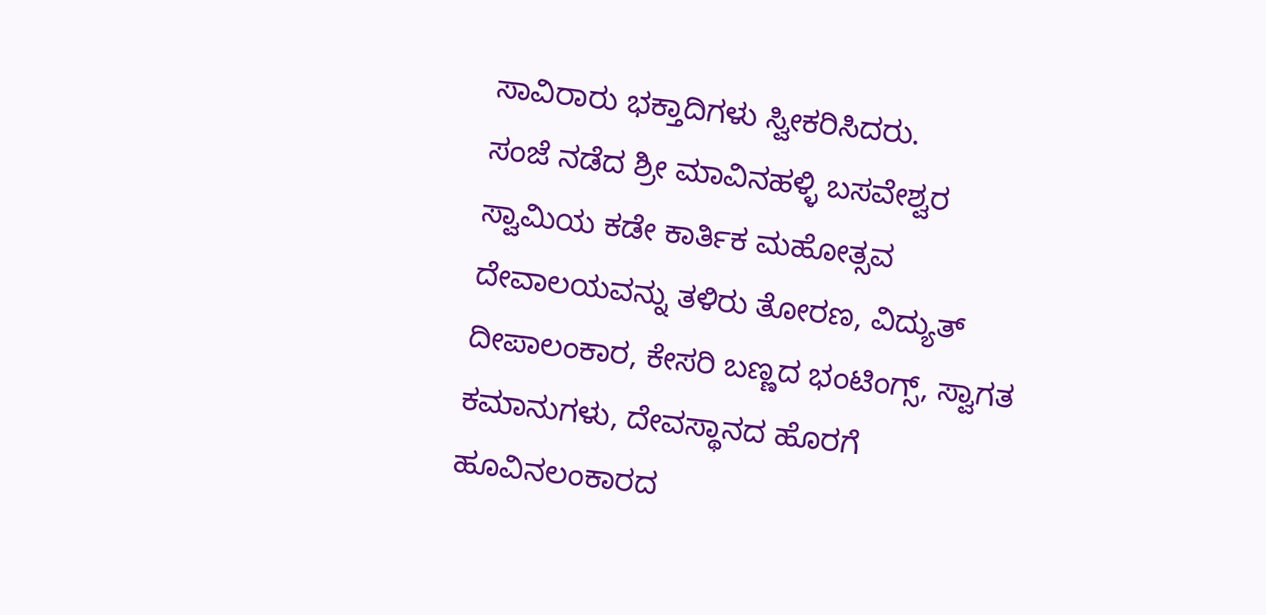ಸಾವಿರಾರು ಭಕ್ತಾದಿಗಳು ಸ್ವೀಕರಿಸಿದರು.
ಸಂಜೆ ನಡೆದ ಶ್ರೀ ಮಾವಿನಹಳ್ಳಿ ಬಸವೇಶ್ವರ ಸ್ವಾಮಿಯ ಕಡೇ ಕಾರ್ತಿಕ ಮಹೋತ್ಸವ ದೇವಾಲಯವನ್ನು ತಳಿರು ತೋರಣ, ವಿದ್ಯುತ್ ದೀಪಾಲಂಕಾರ, ಕೇಸರಿ ಬಣ್ಣದ ಭಂಟಿಂಗ್ಸ್, ಸ್ವಾಗತ ಕಮಾನುಗಳು, ದೇವಸ್ಥಾನದ ಹೊರಗೆ ಹೂವಿನಲಂಕಾರದ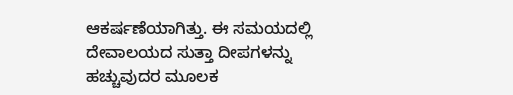ಆಕರ್ಷಣೆಯಾಗಿತ್ತು. ಈ ಸಮಯದಲ್ಲಿ ದೇವಾಲಯದ ಸುತ್ತಾ ದೀಪಗಳನ್ನು ಹಚ್ಚುವುದರ ಮೂಲಕ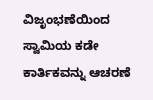ವಿಜೃಂಭಣೆಯಿಂದ ಸ್ವಾಮಿಯ ಕಡೇ ಕಾರ್ತಿಕವನ್ನು ಆಚರಣೆ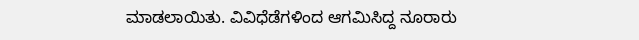ಮಾಡಲಾಯಿತು. ವಿವಿಧೆಡೆಗಳಿಂದ ಆಗಮಿಸಿದ್ದ ನೂರಾರು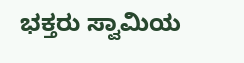ಭಕ್ತರು ಸ್ವಾಮಿಯ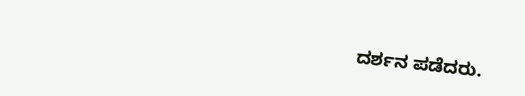ದರ್ಶನ ಪಡೆದರು.